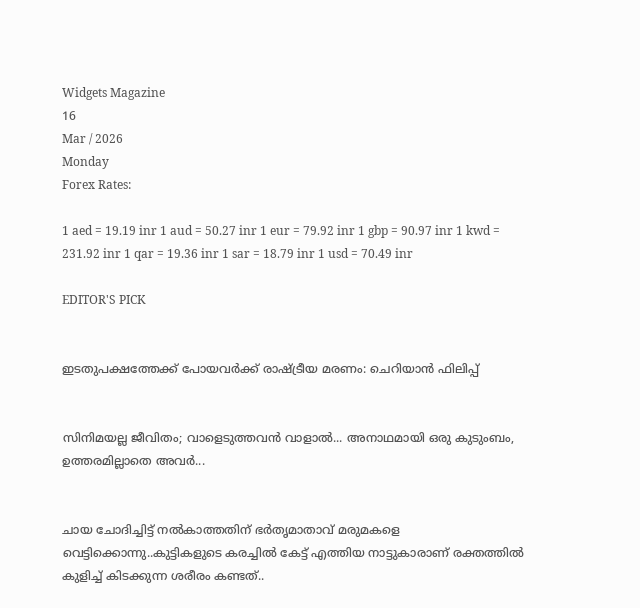Widgets Magazine
16
Mar / 2026
Monday
Forex Rates:

1 aed = 19.19 inr 1 aud = 50.27 inr 1 eur = 79.92 inr 1 gbp = 90.97 inr 1 kwd = 231.92 inr 1 qar = 19.36 inr 1 sar = 18.79 inr 1 usd = 70.49 inr

EDITOR'S PICK


ഇടതുപക്ഷത്തേക്ക് പോയവർക്ക് രാഷ്ട്രീയ മരണം: ചെറിയാൻ ഫിലിപ്പ്


സിനിമയല്ല ജീവിതം; വാളെടുത്തവൻ വാളാൽ... അനാഥമായി ഒരു കുടുംബം, ഉത്തരമില്ലാതെ അവർ...


ചായ ചോദിച്ചിട്ട് നൽകാത്തതിന് ഭർതൃമാതാവ് മരുമകളെ വെട്ടിക്കൊന്നു..കുട്ടികളുടെ കരച്ചിൽ കേട്ട് എത്തിയ നാട്ടുകാരാണ് രക്തത്തിൽ കുളിച്ച് കിടക്കുന്ന ശരീരം കണ്ടത്..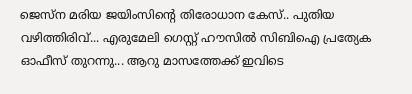ജെസ്ന മരിയ ജയിംസിന്റെ തിരോധാന കേസ്.. പുതിയ വഴിത്തിരിവ്... എരുമേലി ഗെസ്റ്റ് ഹൗസില്‍ സിബിഐ പ്രത്യേക ഓഫീസ് തുറന്നു... ആറു മാസത്തേക്ക് ഇവിടെ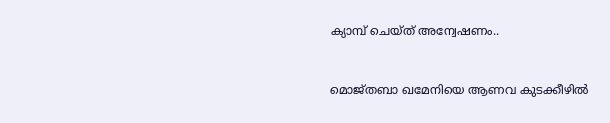ക്യാമ്പ് ചെയ്ത് അന്വേഷണം..


മൊജ്തബാ ഖമേനിയെ ആണവ കുടക്കീഴിൽ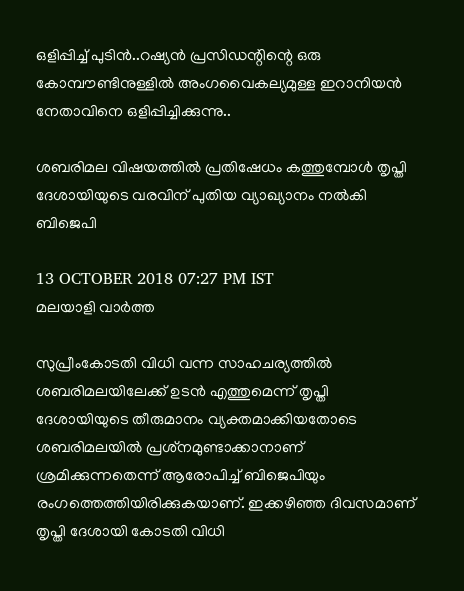ഒളിപ്പിച്ച് പുടിൻ..റഷ്യൻ പ്രസിഡന്റിന്റെ ഒരു കോമ്പൗണ്ടിനുള്ളിൽ അംഗവൈകല്യമുള്ള ഇറാനിയൻ നേതാവിനെ ഒളിപ്പിച്ചിക്കുന്നു..

ശബരിമല വിഷയത്തിൽ പ്രതിഷേധം കത്തുമ്പോൾ തൃപ്തി ദേശായിയുടെ വരവിന് പുതിയ വ്യാഖ്യാനം നൽകി ബിജെപി

13 OCTOBER 2018 07:27 PM IST
മലയാളി വാര്‍ത്ത

സുപ്രീംകോടതി വിധി വന്ന സാഹചര്യത്തില്‍ ശബരിമലയിലേക്ക് ഉടന്‍ എത്തുമെന്ന് തൃപ്തി ദേശായിയുടെ തീരുമാനം വ്യക്തമാക്കിയതോടെ ശബരിമലയിൽ പ്രശ്‌നമുണ്ടാക്കാനാണ് ശ്രമിക്കുന്നതെന്ന് ആരോപിച്ച്‌ ബിജെപിയും രംഗത്തെത്തിയിരിക്കുകയാണ്. ഇക്കഴിഞ്ഞ ദിവസമാണ് തൃപ്തി ദേശായി കോടതി വിധി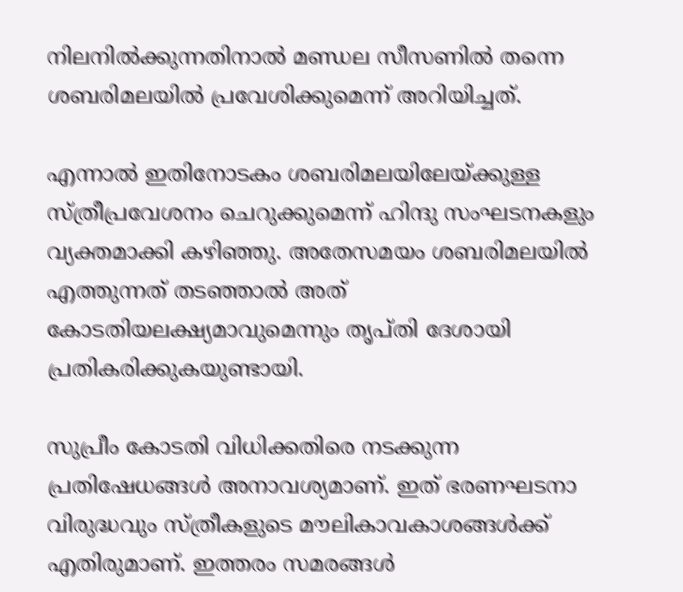നിലനിൽക്കുന്നതിനാൽ മണ്ഡല സീസണില്‍ തന്നെ ശബരിമലയില്‍ പ്രവേശിക്കുമെന്ന് അറിയിച്ചത്.

എന്നാൽ ഇതിനോടകം ശബരിമലയിലേയ്ക്കുള്ള സ്ത്രീപ്രവേശനം ചെറുക്കുമെന്ന് ഹിന്ദു സംഘടനകളും വ്യക്തമാക്കി കഴിഞ്ഞു. അതേസമയം ശബരിമലയില്‍ എത്തുന്നത് തടഞ്ഞാല്‍ അത് കോടതിയലക്ഷ്യമാവുമെന്നും തൃപ്തി ദേശായി പ്രതികരിക്കുകയുണ്ടായി.

സുപ്രീം കോടതി വിധിക്കതിരെ നടക്കുന്ന പ്രതിഷേധങ്ങള്‍ അനാവശ്യമാണ്. ഇത് ഭരണഘടനാ വിരുദ്ധവും സ്ത്രീകളുടെ മൗലികാവകാശങ്ങള്‍ക്ക് എതിരുമാണ്. ഇത്തരം സമരങ്ങള്‍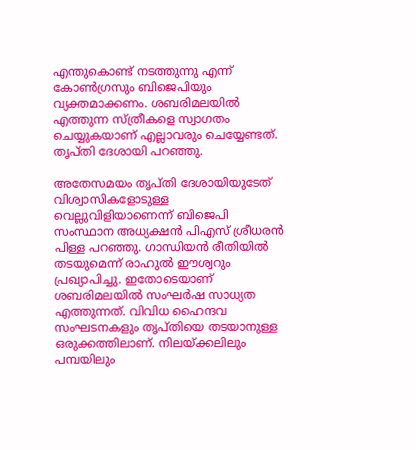എന്തുകൊണ്ട് നടത്തുന്നു എന്ന് കോണ്‍ഗ്രസും ബിജെപിയും വ്യക്തമാക്കണം. ശബരിമലയില്‍ എത്തുന്ന സ്ത്രീകളെ സ്വാഗതം ചെയ്യുകയാണ് എല്ലാവരും ചെയ്യേണ്ടത്. തൃപ്തി ദേശായി പറഞ്ഞു.

അതേസമയം തൃപ്തി ദേശായിയുടേത് വിശ്വാസികളോടുള്ള വെല്ലുവിളിയാണെന്ന് ബിജെപി സംസ്ഥാന അധ്യക്ഷന്‍ പിഎസ് ശ്രീധരന്‍ പിള്ള പറഞ്ഞു. ഗാന്ധിയന്‍ രീതിയില്‍ തടയുമെന്ന് രാഹുല്‍ ഈശ്വറും പ്രഖ്യാപിച്ചു. ഇതോടെയാണ് ശബരിമലയില്‍ സംഘര്‍ഷ സാധ്യത എത്തുന്നത്. വിവിധ ഹൈന്ദവ സംഘടനകളും തൃപ്തിയെ തടയാനുള്ള ഒരുക്കത്തിലാണ്. നിലയ്ക്കലിലും പമ്പയിലും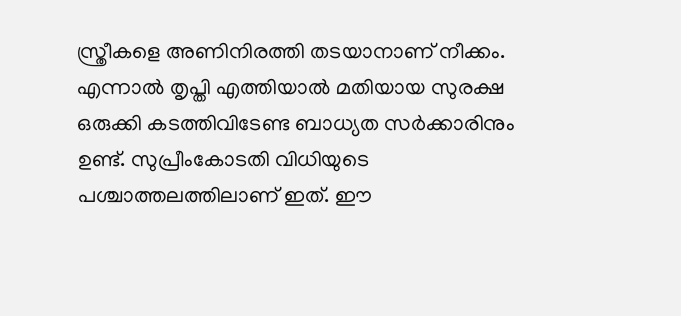സ്ത്രീകളെ അണിനിരത്തി തടയാനാണ് നീക്കം. എന്നാല്‍ തൃപ്തി എത്തിയാല്‍ മതിയായ സുരക്ഷ ഒരുക്കി കടത്തിവിടേണ്ട ബാധ്യത സര്‍ക്കാരിനും ഉണ്ട്. സുപ്രീംകോടതി വിധിയുടെ പശ്ചാത്തലത്തിലാണ് ഇത്. ഈ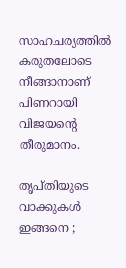സാഹചര്യത്തില്‍ കരുതലോടെ നീങ്ങാനാണ് പിണറായി വിജയന്റെ തീരുമാനം.

തൃപ്തിയുടെ വാക്കുകൾ ഇങ്ങനെ ;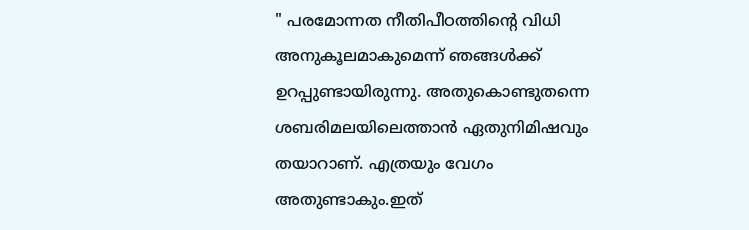" പരമോന്നത നീതിപീഠത്തിന്റെ വിധി അനുകൂലമാകുമെന്ന് ഞങ്ങൾക്ക് ഉറപ്പുണ്ടായിരുന്നു. അതുകൊണ്ടുതന്നെ ശബരിമലയിലെത്താൻ ഏതുനിമിഷവും തയാറാണ്. എത്രയും വേഗം അതുണ്ടാകും.ഇത്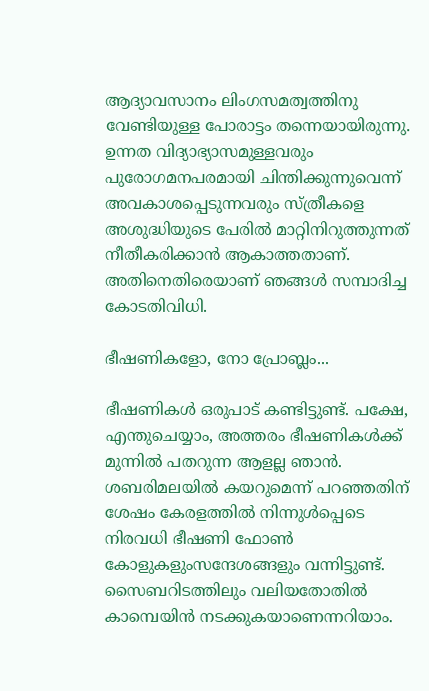ആദ്യാവസാനം ലിംഗസമത്വത്തിനു വേണ്ടിയുള്ള പോരാട്ടം തന്നെയായിരുന്നു. ഉന്നത വിദ്യാഭ്യാസമുള്ളവരും പുരോഗമനപരമായി ചിന്തിക്കുന്നുവെന്ന് അവകാശപ്പെടുന്നവരും സ്ത്രീകളെ അശുദ്ധിയുടെ പേരിൽ മാറ്റിനിറുത്തുന്നത് നീതീകരിക്കാൻ ആകാത്തതാണ്. അതിനെതിരെയാണ് ഞങ്ങൾ സമ്പാദിച്ച കോടതിവിധി.

ഭീഷണികളോ, നോ പ്രോബ്ലം...

ഭീഷണികൾ ഒരുപാട് കണ്ടിട്ടുണ്ട്. പക്ഷേ, എന്തുചെയ്യാം, അത്തരം ഭീഷണികൾക്ക് മുന്നിൽ പതറുന്ന ആളല്ല ഞാൻ. ശബരിമലയിൽ കയറുമെന്ന് പറഞ്ഞതിന് ശേഷം കേരളത്തിൽ നിന്നുൾപ്പെടെ നിരവധി ഭീഷണി ഫോൺ കോളുകളുംസന്ദേശങ്ങളും വന്നിട്ടുണ്ട്. സൈബറിടത്തിലും വലിയതോതിൽ കാമ്പെയിൻ നടക്കുകയാണെന്നറിയാം.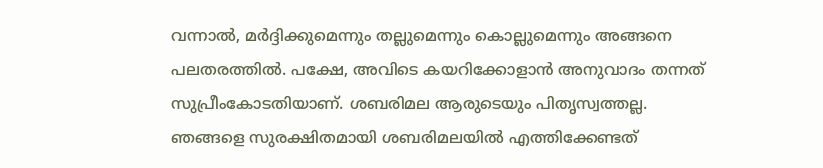വന്നാൽ, മർദ്ദിക്കുമെന്നും തല്ലുമെന്നും കൊല്ലുമെന്നും അങ്ങനെ പലതരത്തിൽ. പക്ഷേ, അവിടെ കയറിക്കോളാൻ അനുവാദം തന്നത് സുപ്രീംകോടതിയാണ്. ശബരിമല ആരുടെയും പിതൃസ്വത്തല്ല. ഞങ്ങളെ സുരക്ഷിതമായി ശബരിമലയിൽ എത്തിക്കേണ്ടത്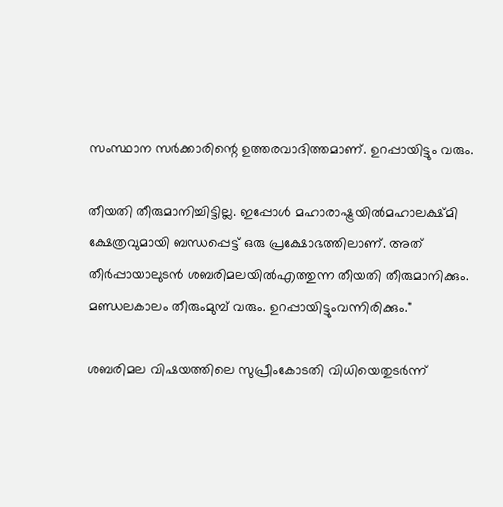സംസ്ഥാന സർക്കാരിന്റെ ഉത്തരവാദിത്തമാണ്. ഉറപ്പായിട്ടും വരും.

തീയതി തീരുമാനിച്ചിട്ടില്ല. ഇപ്പോൾ മഹാരാഷ്ട്രയിൽമഹാലക്ഷ്മി ക്ഷേത്രവുമായി ബന്ധപ്പെട്ട് ഒരു പ്രക്ഷോഭത്തിലാണ്. അത് തീർപ്പായാലുടൻ ശബരിമലയിൽഎത്തുന്ന തീയതി തീരുമാനിക്കും. മണ്ഡലകാലം തീരുംമുമ്പ് വരും. ഉറപ്പായിട്ടുംവന്നിരിക്കും."

ശബരിമല വിഷയത്തിലെ സുപ്രീംകോടതി വിധിയെതുടര്‍ന്ന്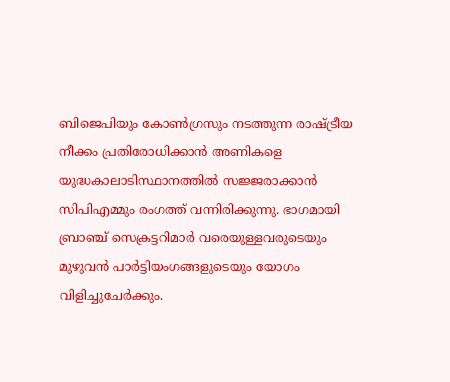ബിജെപിയും കോണ്‍ഗ്രസും നടത്തുന്ന രാഷ്ട്രീയ നീക്കം പ്രതിരോധിക്കാന്‍ അണികളെ യുദ്ധകാലാടിസ്ഥാനത്തില്‍ സജ്ജരാക്കാന്‍ സിപിഎമ്മും രംഗത്ത് വന്നിരിക്കുന്നു. ഭാഗമായി ബ്രാഞ്ച് സെക്രട്ടറിമാര്‍ വരെയുള്ളവരുടെയും മുഴുവന്‍ പാര്‍ട്ടിയംഗങ്ങളുടെയും യോഗം വിളിച്ചുചേര്‍ക്കും.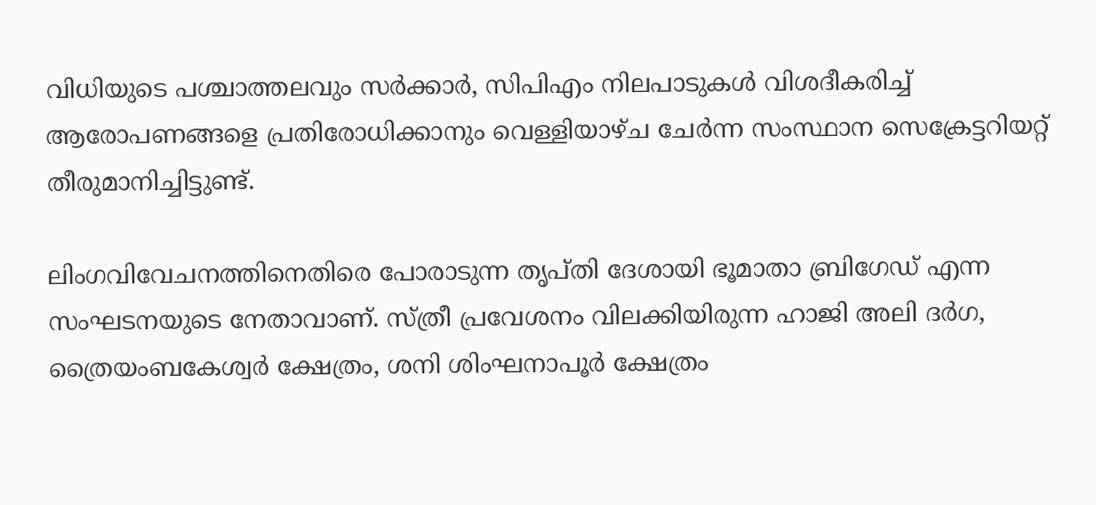വിധിയുടെ പശ്ചാത്തലവും സര്‍ക്കാര്‍, സിപിഎം നിലപാടുകള്‍ വിശദീകരിച്ച്‌ ആരോപണങ്ങളെ പ്രതിരോധിക്കാനും വെള്ളിയാഴ്ച ചേര്‍ന്ന സംസ്ഥാന സെക്രേട്ടറിയറ്റ് തീരുമാനിച്ചിട്ടുണ്ട്.

ലിംഗവിവേചനത്തിനെതിരെ പോരാടുന്ന തൃപ്തി ദേശായി ഭൂമാതാ ബ്രിഗേഡ് എന്ന സംഘടനയുടെ നേതാവാണ്. സ്ത്രീ പ്രവേശനം വിലക്കിയിരുന്ന ഹാജി അലി ദര്‍ഗ, ത്രൈയംബകേശ്വര്‍ ക്ഷേത്രം, ശനി ശിംഘനാപൂര്‍ ക്ഷേത്രം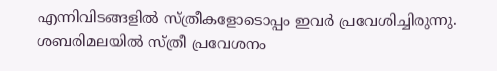എന്നിവിടങ്ങളില്‍ സ്ത്രീകളോടൊപ്പം ഇവര്‍ പ്രവേശിച്ചിരുന്നു. ശബരിമലയില്‍ സ്ത്രീ പ്രവേശനം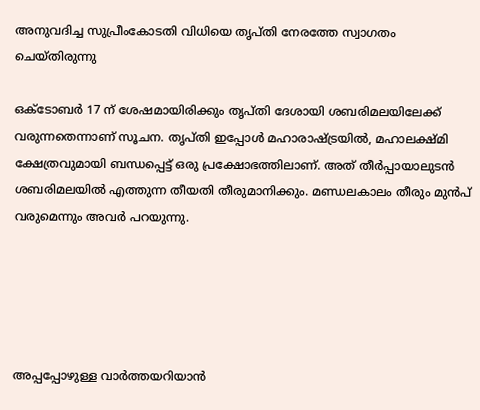അനുവദിച്ച സുപ്രീംകോടതി വിധിയെ തൃപ്തി നേരത്തേ സ്വാഗതം ചെയ്തിരുന്നു

ഒക്ടോബർ 17 ന് ശേഷമായിരിക്കും തൃപ്തി ദേശായി ശബരിമലയിലേക്ക് വരുന്നതെന്നാണ് സൂചന. തൃപ്തി ഇപ്പോള്‍ മഹാരാഷ്ട്രയില്‍, മഹാലക്ഷ്മി ക്ഷേത്രവുമായി ബന്ധപ്പെട്ട് ഒരു പ്രക്ഷോഭത്തിലാണ്. അത് തീര്‍പ്പായാലുടന്‍ ശബരിമലയില്‍ എത്തുന്ന തീയതി തീരുമാനിക്കും. മണ്ഡലകാലം തീരും മുൻപ് വരുമെന്നും അവര്‍ പറയുന്നു.





അപ്പപ്പോഴുള്ള വാര്‍ത്തയറിയാന്‍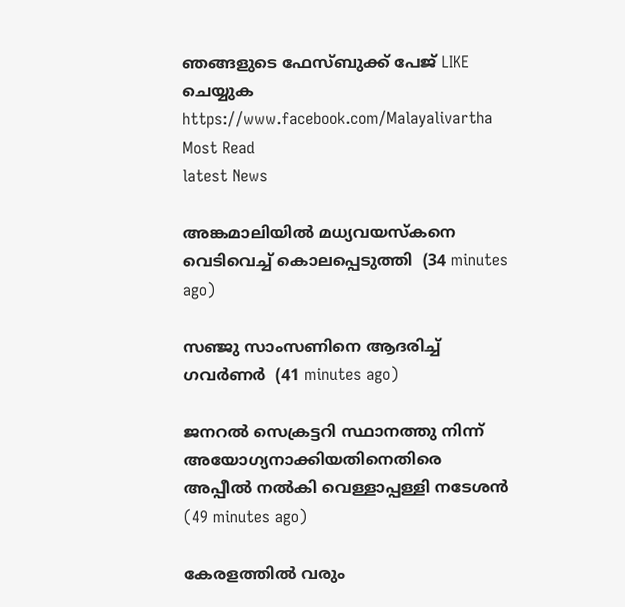ഞങ്ങളുടെ ഫേസ്‌ബുക്ക്‌ പേജ് LIKE ചെയ്യുക
https://www.facebook.com/Malayalivartha
Most Read
latest News

അങ്കമാലിയില്‍ മധ്യവയസ്‌കനെ വെടിവെച്ച് കൊലപ്പെടുത്തി  (34 minutes ago)

സഞ്ജു സാംസണിനെ ആദരിച്ച് ഗവര്‍ണര്‍  (41 minutes ago)

ജനറല്‍ സെക്രട്ടറി സ്ഥാനത്തു നിന്ന് അയോഗ്യനാക്കിയതിനെതിരെ അപ്പീല്‍ നല്‍കി വെള്ളാപ്പള്ളി നടേശന്‍  (49 minutes ago)

കേരളത്തില്‍ വരും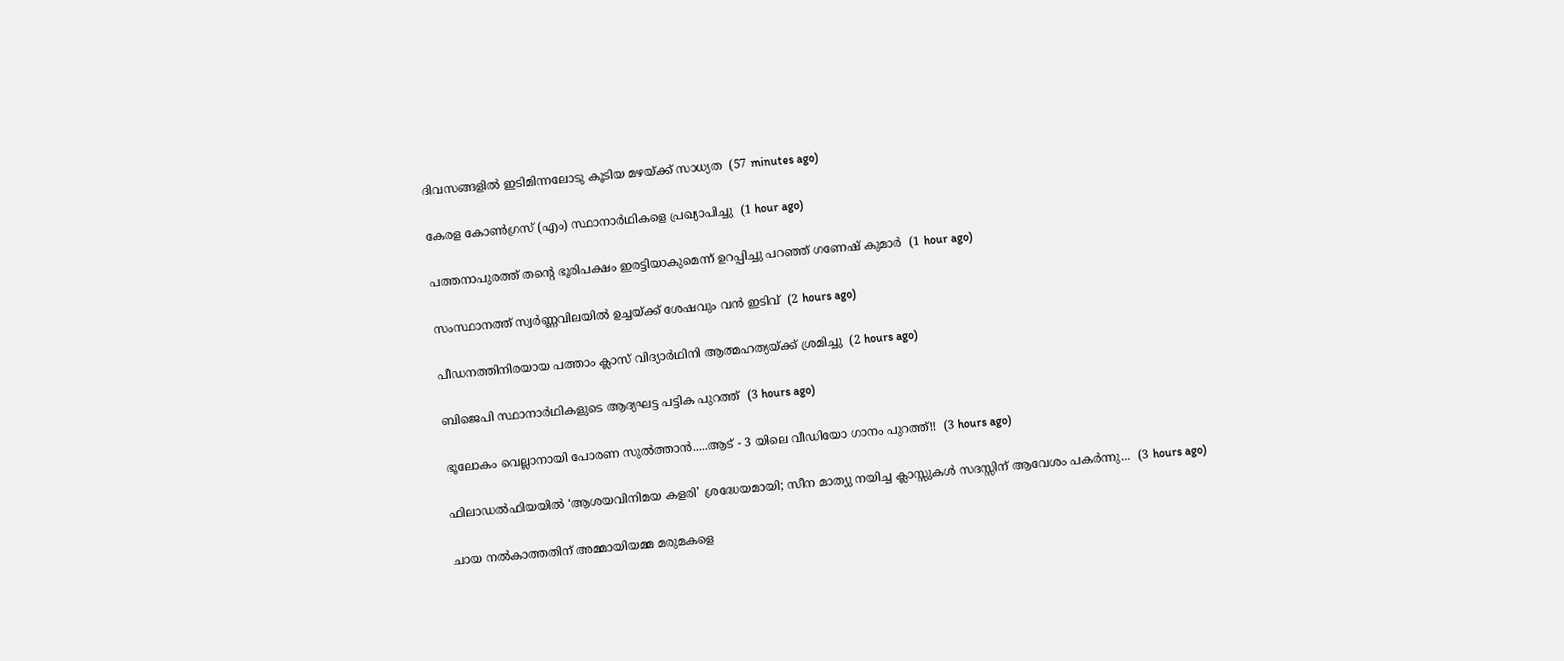ദിവസങ്ങളില്‍ ഇടിമിന്നലോടു കൂടിയ മഴയ്ക്ക് സാധ്യത  (57 minutes ago)

കേരള കോണ്‍ഗ്രസ് (എം) സ്ഥാനാര്‍ഥികളെ പ്രഖ്യാപിച്ചു  (1 hour ago)

പത്തനാപുരത്ത് തന്റെ ഭൂരിപക്ഷം ഇരട്ടിയാകുമെന്ന് ഉറപ്പിച്ചു പറഞ്ഞ് ഗണേഷ് കുമാര്‍  (1 hour ago)

സംസ്ഥാനത്ത് സ്വര്‍ണ്ണവിലയില്‍ ഉച്ചയ്ക്ക് ശേഷവും വന്‍ ഇടിവ്  (2 hours ago)

പീഡനത്തിനിരയായ പത്താം ക്ലാസ് വിദ്യാര്‍ഥിനി ആത്മഹത്യയ്ക്ക് ശ്രമിച്ചു  (2 hours ago)

ബിജെപി സ്ഥാനാര്‍ഥികളുടെ ആദ്യഘട്ട പട്ടിക പുറത്ത്  (3 hours ago)

ഭൂലോകം വെല്ലാനായി പോരണ സുൽത്താൻ.....ആട് - 3 യിലെ വീഡിയോ ഗാനം പുറത്ത്!!  (3 hours ago)

ഫിലാഡൽഫിയയിൽ ‘ആശയവിനിമയ കളരി’ ശ്രദ്ധേയമായി; സീന മാത്യു നയിച്ച ക്ലാസ്സുകൾ സദസ്സിന് ആവേശം പകർന്നു...  (3 hours ago)

ചായ നല്‍കാത്തതിന് അമ്മായിയമ്മ മരുമകളെ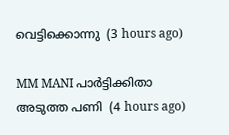വെട്ടിക്കൊന്നു  (3 hours ago)

MM MANI പാർട്ടിക്കിതാ അടുത്ത പണി  (4 hours ago)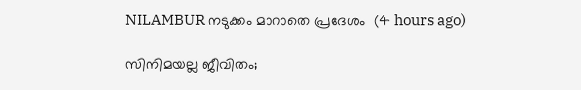NILAMBUR നടുക്കം മാറാതെ പ്രദേശം  (4 hours ago)

സിനിമയല്ല ജീവിതം;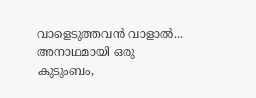വാളെടുത്തവൻ വാളാൽ... അനാഥമായി ഒരു കുടുംബം,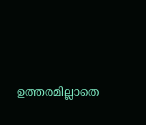ഉത്തരമില്ലാതെ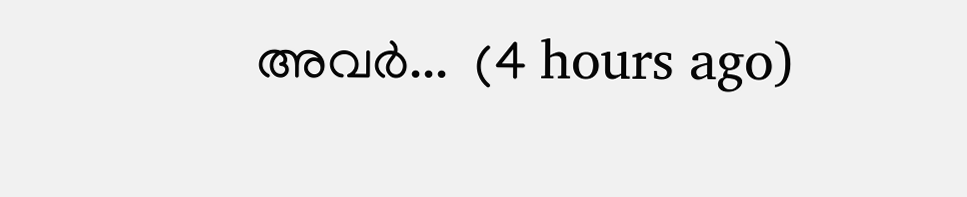അവർ...  (4 hours ago)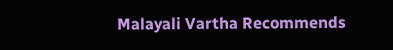Malayali Vartha Recommends